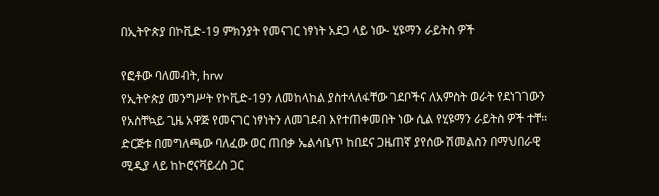በኢትዮጵያ በኮቪድ-19 ምክንያት የመናገር ነፃነት አደጋ ላይ ነው- ሂዩማን ራይትስ ዎች

የፎቶው ባለመብት, hrw
የኢትዮጵያ መንግሥት የኮቪድ-19ን ለመከላከል ያስተላለፋቸው ገደቦችና ለአምስት ወራት የደነገገውን የአስቸኳይ ጊዜ አዋጅ የመናገር ነፃነትን ለመገደብ እየተጠቀመበት ነው ሲል የሂዩማን ራይትስ ዎች ተቸ።
ድርጅቱ በመግለጫው ባለፈው ወር ጠበቃ ኤልሳቤጥ ከበደና ጋዜጠኛ ያየሰው ሽመልስን በማህበራዊ ሚዲያ ላይ ከኮሮናቫይረስ ጋር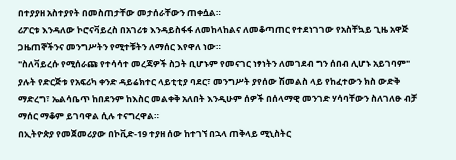በተያያዘ አስተያየት በመስጠታቸው መታሰራቸውን ጠቀሷል።
ሪፖርቱ እንዳለው ኮሮናቫይረስ በአገሪቱ እንዳይስፋፋ ለመከላከልና ለመቆጣጠር የተደነገገው የአስቸኳይ ጊዜ አዋጅ ጋዜጠኞችንና መንግሥትን የሚተቹትን ለማሰር እየዋለ ነው።
"ስለቫይረሱ የሚሰራጩ የተሳሳተ መረጃዎች ስጋት ቢሆኑም የመናገር ነፃነትን ለመገደብ ግን ሰበብ ሊሆኑ አይገባም" ያሉት የድርጅቱ የአፍሪካ ቀንድ ዳይሬክተር ላይቲቲያ ባደር፣ መንግሥት ያየሰው ሽመልስ ላይ የከፈተውን ክስ ውድቅ ማድረግ፣ ኤልሳቤጥ ከበደንም ከእስር መልቀቅ አለበት እንዲሁም ሰዎች በሰላማዊ መንገድ ሃሳባቸውን ስለገለፁ ብቻ ማሰር ማቆም ይገባዋል ሲሉ ተናግረዋል።
በኢትዮጵያ የመጀመሪያው በኮቪድ-19 ተያዘ ሰው ከተገኘ በኋላ ጠቅላይ ሚኒስትር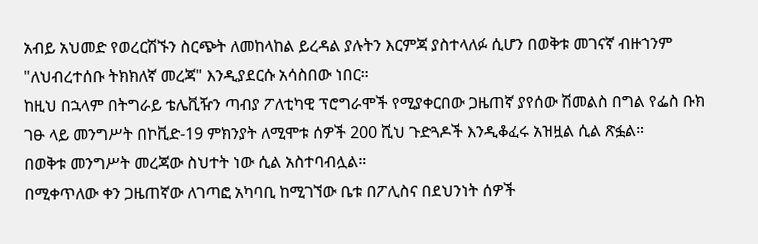አብይ አህመድ የወረርሽኙን ስርጭት ለመከላከል ይረዳል ያሉትን እርምጃ ያስተላለፉ ሲሆን በወቅቱ መገናኛ ብዙኀንም "ለህብረተሰቡ ትክክለኛ መረጃ" እንዲያደርሱ አሳስበው ነበር።
ከዚህ በኋላም በትግራይ ቴሌቪዥን ጣብያ ፖለቲካዊ ፕሮግራሞች የሚያቀርበው ጋዜጠኛ ያየሰው ሽመልስ በግል የፌስ ቡክ ገፁ ላይ መንግሥት በኮቪድ-19 ምክንያት ለሚሞቱ ሰዎች 200 ሺህ ጉድጓዶች እንዲቆፈሩ አዝዟል ሲል ጽፏል።
በወቅቱ መንግሥት መረጃው ስህተት ነው ሲል አስተባብሏል።
በሚቀጥለው ቀን ጋዜጠኛው ለገጣፎ አካባቢ ከሚገኘው ቤቱ በፖሊስና በደህንነት ሰዎች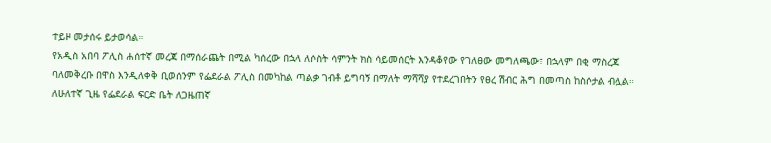ተይዞ መታሰሩ ይታወሳል።
የአዲስ አበባ ፖሊስ ሐሰተኛ መረጃ በማሰራጨት በሚል ካሰረው በኋላ ለሶስት ሳምንት ክስ ሳይመሰርት እንዳቆየው የገለፀው መግለጫው፣ በኋላም በቂ ማስረጃ ባለመቅረቡ በዋስ እንዲለቀቅ ቢወሰንም የፌደራል ፖሊስ በመካከል ጣልቃ ገብቶ ይግባኝ በማለት ማሻሻያ የተደረገበትን የፀረ ሽብር ሕግ በመጣስ ከስሶታል ብሏል።
ለሁለተኛ ጊዜ የፌደራል ፍርድ ቤት ለጋዜጠኛ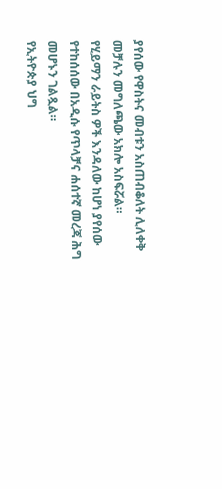ያየሰው የዋስትና መብቱን አስጠብቆለት ሊለቀቅ መቻሉን መግለጫው አክሎ አስፍሯል።
የሂይማን ራይትስ ዎች እንዳለው ከሆነ ያየሰው የተከሰሰው በአዲሱ የጥላቻና ሐሰተኛ መረጃ ሕግ መሆኑን ገልጿል።
የኢትዮጵያ ህግ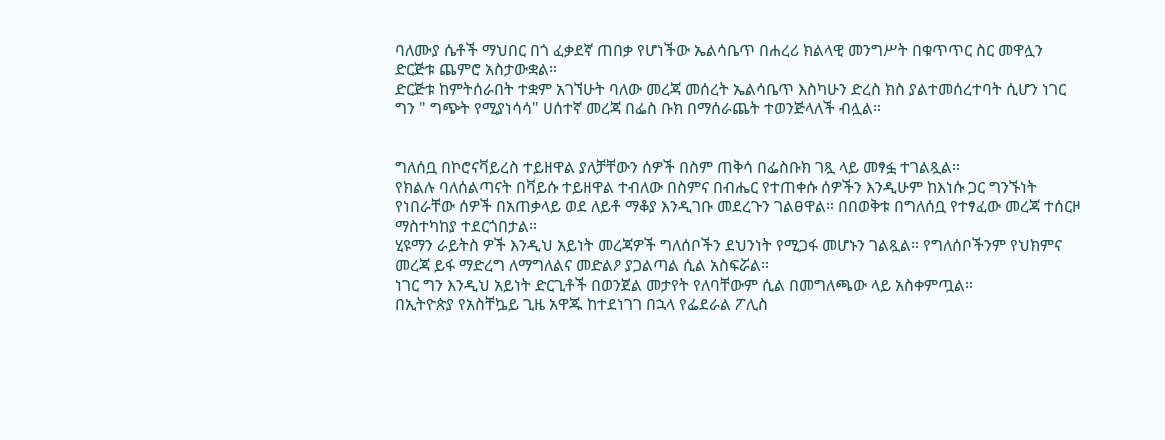ባለሙያ ሴቶች ማህበር በጎ ፈቃደኛ ጠበቃ የሆነችው ኤልሳቤጥ በሐረሪ ክልላዊ መንግሥት በቁጥጥር ስር መዋሏን ድርጅቱ ጨምሮ አስታውቋል።
ድርጅቱ ከምትሰራበት ተቋም አገኘሁት ባለው መረጃ መሰረት ኤልሳቤጥ እስካሁን ድረስ ክስ ያልተመሰረተባት ሲሆን ነገር ግን " ግጭት የሚያነሳሳ" ሀሰተኛ መረጃ በፌስ ቡክ በማሰራጨት ተወንጅላለች ብሏል።


ግለሰቧ በኮሮናቫይረስ ተይዘዋል ያለቻቸውን ሰዎች በስም ጠቅሳ በፌስቡክ ገጿ ላይ መፃፏ ተገልጿል።
የክልሉ ባለሰልጣናት በቫይሱ ተይዘዋል ተብለው በስምና በብሔር የተጠቀሱ ሰዎችን እንዲሁም ከእነሱ ጋር ግንኙነት የነበራቸው ሰዎች በአጠቃላይ ወደ ለይቶ ማቆያ እንዲገቡ መደረጉን ገልፀዋል። በበወቅቱ በግለሰቧ የተፃፈው መረጃ ተሰርዞ ማስተካከያ ተደርጎበታል።
ሂዩማን ራይትስ ዎች እንዲህ አይነት መረጃዎች ግለሰቦችን ደህንነት የሚጋፋ መሆኑን ገልጿል። የግለሰቦችንም የህክምና መረጃ ይፋ ማድረግ ለማግለልና መድልዖ ያጋልጣል ሲል አስፍሯል።
ነገር ግን እንዲህ አይነት ድርጊቶች በወንጀል መታየት የለባቸውም ሲል በመግለጫው ላይ አስቀምጧል።
በኢትዮጵያ የአስቸኴይ ጊዜ አዋጁ ከተደነገገ በኋላ የፌደራል ፖሊስ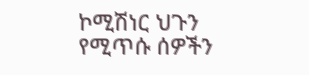ኮሚሽነር ህጉን የሚጥሱ ሰዎችን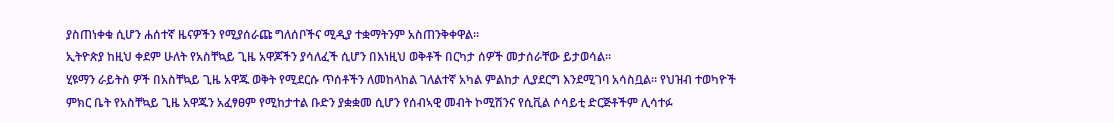ያስጠነቀቁ ሲሆን ሐሰተኛ ዜናዎችን የሚያሰራጩ ግለሰቦችና ሚዲያ ተቋማትንም አስጠንቅቀዋል።
ኢትዮጵያ ከዚህ ቀደም ሁለት የአስቸኳይ ጊዜ አዋጆችን ያሳለፈች ሲሆን በእነዚህ ወቅቶች በርካታ ሰዎች መታሰራቸው ይታወሳል።
ሂዩማን ራይትስ ዎች በአስቸኳይ ጊዜ አዋጁ ወቅት የሚደርሱ ጥሰቶችን ለመከላከል ገለልተኛ አካል ምልከታ ሊያደርግ እንደሚገባ አሳስቧል። የህዝብ ተወካዮች ምክር ቤት የአስቸኳይ ጊዜ አዋጁን አፈፃፀም የሚከታተል ቡድን ያቋቋመ ሲሆን የሰብኣዊ መብት ኮሚሽንና የሲቪል ሶሳይቲ ድርጅቶችም ሊሳተፉ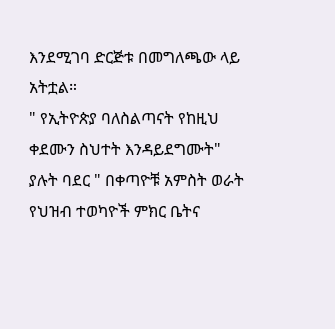እንደሚገባ ድርጅቱ በመግለጫው ላይ አትቷል።
" የኢትዮጵያ ባለስልጣናት የከዚህ ቀደሙን ስህተት እንዳይደግሙት" ያሉት ባደር " በቀጣዮቹ አምስት ወራት የህዝብ ተወካዮች ምክር ቤትና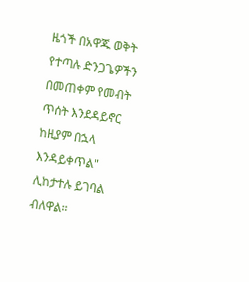ዜጎች በአዋጁ ወቅት የተጣሉ ድንጋጌዎችን በመጠቀም የመብት ጥሰት እንደዳይኖር ከዚያም በኋላ እንዳይቀጥል" ሊከታተሉ ይገባል ብለዋል።